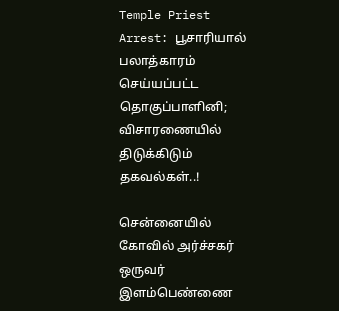Temple Priest Arrest: பூசாரியால் பலாத்காரம் செய்யப்பட்ட தொகுப்பாளினி; விசாரணையில் திடுக்கிடும் தகவல்கள்..!

சென்னையில் கோவில் அர்ச்சகர் ஒருவர் இளம்பெண்ணை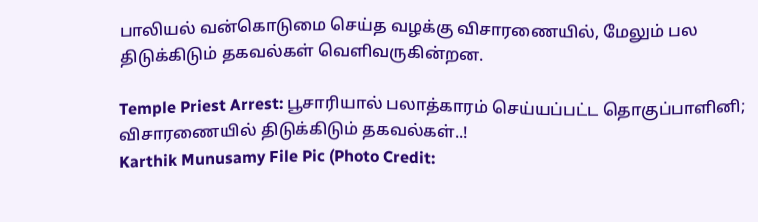பாலியல் வன்கொடுமை செய்த வழக்கு விசாரணையில், மேலும் பல திடுக்கிடும் தகவல்கள் வெளிவருகின்றன.

Temple Priest Arrest: பூசாரியால் பலாத்காரம் செய்யப்பட்ட தொகுப்பாளினி; விசாரணையில் திடுக்கிடும் தகவல்கள்..!
Karthik Munusamy File Pic (Photo Credit: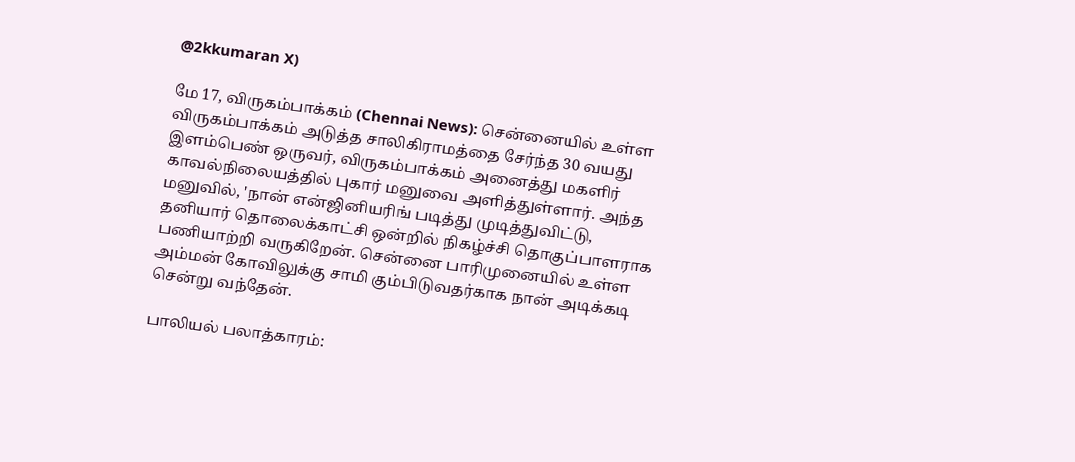@2kkumaran X)

மே 17, விருகம்பாக்கம் (Chennai News): சென்னையில் உள்ள விருகம்பாக்கம் அடுத்த சாலிகிராமத்தை சேர்ந்த 30 வயது இளம்பெண் ஒருவர், விருகம்பாக்கம் அனைத்து மகளிர் காவல்நிலையத்தில் புகார் மனுவை அளித்துள்ளார். அந்த மனுவில், 'நான் என்ஜினியரிங் படித்து முடித்துவிட்டு, தனியார் தொலைக்காட்சி ஒன்றில் நிகழ்ச்சி தொகுப்பாளராக பணியாற்றி வருகிறேன். சென்னை பாரிமுனையில் உள்ள அம்மன் கோவிலுக்கு சாமி கும்பிடுவதர்காக நான் அடிக்கடி சென்று வந்தேன்.

பாலியல் பலாத்காரம்: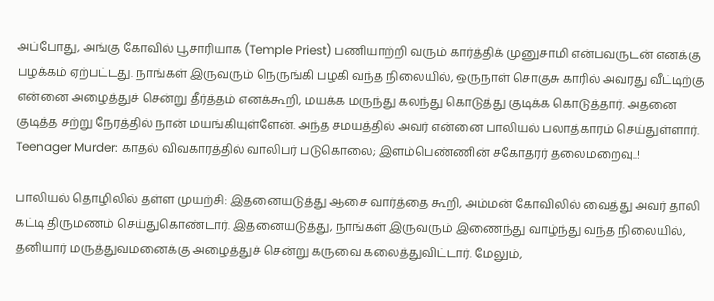அப்போது, அங்கு கோவில் பூசாரியாக (Temple Priest) பணியாற்றி வரும் கார்த்திக் முனுசாமி என்பவருடன் எனக்கு பழக்கம் ஏற்பட்டது. நாங்கள் இருவரும் நெருங்கி பழகி வந்த நிலையில், ஒருநாள் சொகுசு காரில் அவரது வீட்டிற்கு என்னை அழைத்துச் சென்று தீர்த்தம் எனக்கூறி, மயக்க மருந்து கலந்து கொடுத்து குடிக்க கொடுத்தார். அதனை குடித்த சற்று நேரத்தில் நான் மயங்கியுள்ளேன். அந்த சமயத்தில் அவர் என்னை பாலியல் பலாத்காரம் செய்துள்ளார். Teenager Murder: காதல் விவகாரத்தில் வாலிபர் படுகொலை; இளம்பெண்ணின் சகோதரர் தலைமறைவு..!

பாலியல் தொழிலில் தள்ள முயற்சி: இதனையடுத்து ஆசை வார்த்தை கூறி, அம்மன் கோவிலில் வைத்து அவர் தாலி கட்டி திருமணம் செய்துகொண்டார். இதனையடுத்து, நாங்கள் இருவரும் இணைந்து வாழ்ந்து வந்த நிலையில், தனியார் மருத்துவமனைக்கு அழைத்துச் சென்று கருவை கலைத்துவிட்டார். மேலும்,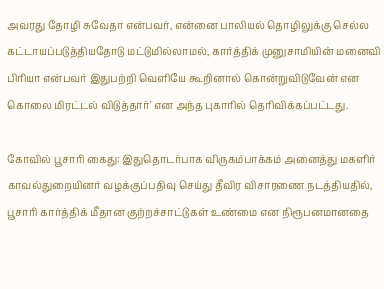அவரது தோழி சுவேதா என்பவர், என்னை பாலியல் தொழிலுக்கு செல்ல கட்டாயப்படுத்தியதோடு மட்டுமில்லாமல், கார்த்திக் முனுசாமியின் மனைவி பிரியா என்பவர் இதுபற்றி வெளியே கூறினால் கொன்றுவிடுவேன் என கொலை மிரட்டல் விடுத்தார்' என அந்த புகாரில் தெரிவிக்கப்பட்டது.

கோவில் பூசாரி கைது: இதுதொடர்பாக விருகம்பாக்கம் அனைத்து மகளிர் காவல்துறையினர் வழக்குப்பதிவு செய்து தீவிர விசாரணை நடத்தியதில், பூசாரி கார்த்திக் மீதான குற்றச்சாட்டுகள் உண்மை என நிரூபனமானதை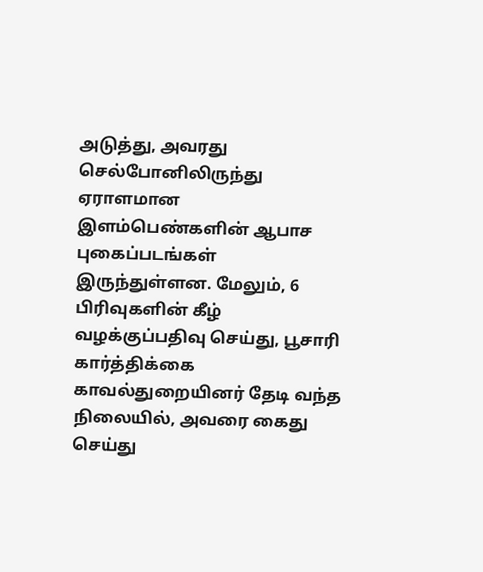அடுத்து, அவரது செல்போனிலிருந்து ஏராளமான இளம்பெண்களின் ஆபாச புகைப்படங்கள் இருந்துள்ளன. மேலும், 6 பிரிவுகளின் கீழ் வழக்குப்பதிவு செய்து, பூசாரி கார்த்திக்கை காவல்துறையினர் தேடி வந்த நிலையில், அவரை கைது செய்து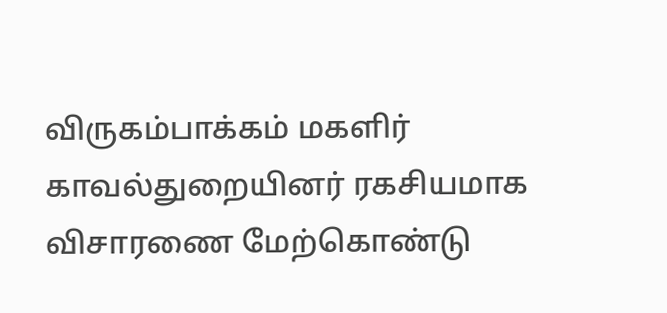விருகம்பாக்கம் மகளிர் காவல்துறையினர் ரகசியமாக விசாரணை மேற்கொண்டு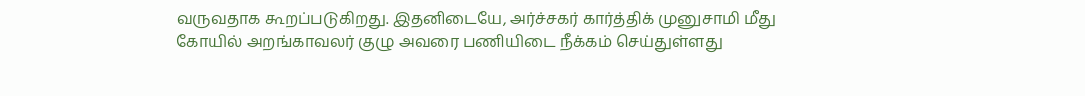வருவதாக கூறப்படுகிறது. இதனிடையே, அர்ச்சகர் கார்த்திக் முனுசாமி மீது கோயில் அறங்காவலர் குழு அவரை பணியிடை நீக்கம் செய்துள்ளது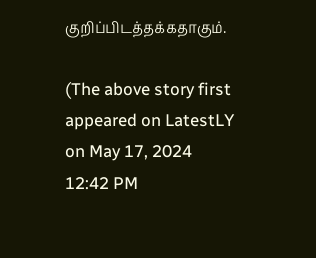குறிப்பிடத்தக்கதாகும்.

(The above story first appeared on LatestLY on May 17, 2024 12:42 PM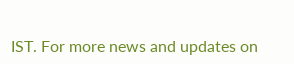IST. For more news and updates on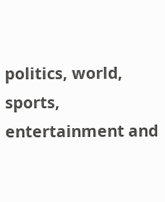politics, world, sports, entertainment and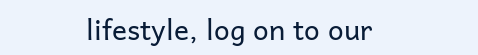lifestyle, log on to our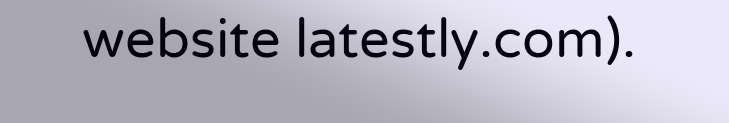website latestly.com).